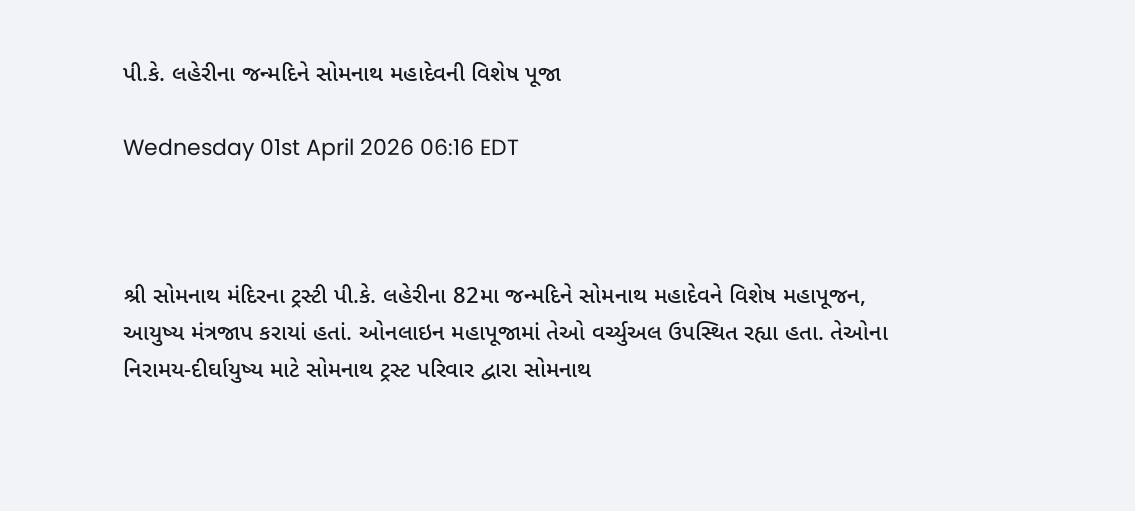પી.કે. લહેરીના જન્મદિને સોમનાથ મહાદેવની વિશેષ પૂજા

Wednesday 01st April 2026 06:16 EDT



શ્રી સોમનાથ મંદિરના ટ્રસ્ટી પી.કે. લહેરીના 82મા જન્મદિને સોમનાથ મહાદેવને વિશેષ મહાપૂજન, આયુષ્ય મંત્રજાપ કરાયાં હતાં. ઓનલાઇન મહાપૂજામાં તેઓ વર્ચ્યુઅલ ઉપસ્થિત રહ્યા હતા. તેઓના નિરામય-દીર્ઘાયુષ્ય માટે સોમનાથ ટ્રસ્ટ પરિવાર દ્વારા સોમનાથ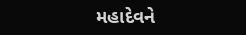મહાદેવને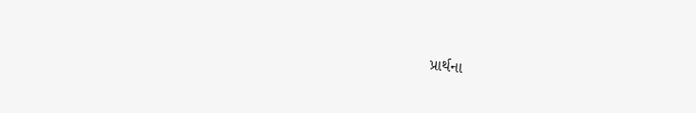પ્રાર્થના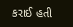કરાઈ હતી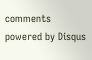comments powered by Disqus